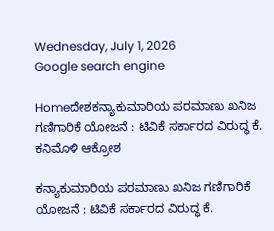Wednesday, July 1, 2026
Google search engine

Homeದೇಶಕನ್ಯಾಕುಮಾರಿಯ ಪರಮಾಣು ಖನಿಜ ಗಣಿಗಾರಿಕೆ ಯೋಜನೆ : ಟಿವಿಕೆ ಸರ್ಕಾರದ ವಿರುದ್ಧ ಕೆ. ಕನಿಮೊಳಿ ಆಕ್ರೋಶ

ಕನ್ಯಾಕುಮಾರಿಯ ಪರಮಾಣು ಖನಿಜ ಗಣಿಗಾರಿಕೆ ಯೋಜನೆ : ಟಿವಿಕೆ ಸರ್ಕಾರದ ವಿರುದ್ಧ ಕೆ.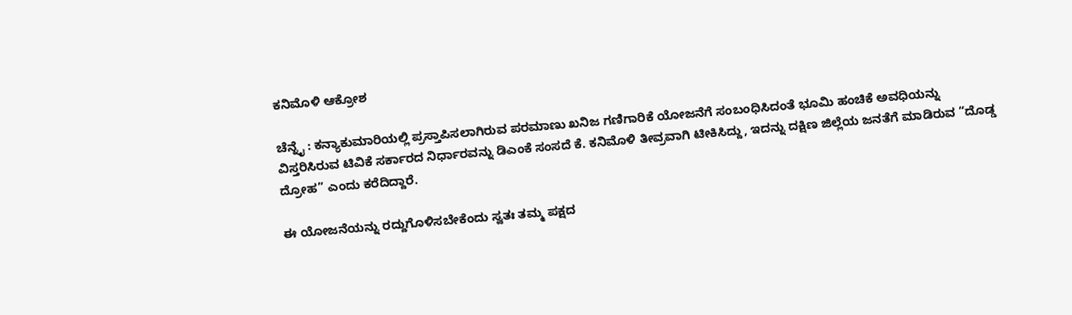ಕನಿಮೊಳಿ ಆಕ್ರೋಶ

ಚೆನ್ನೈ : ಕನ್ಯಾಕುಮಾರಿಯಲ್ಲಿ ಪ್ರಸ್ತಾಪಿಸಲಾಗಿರುವ ಪರಮಾಣು ಖನಿಜ ಗಣಿಗಾರಿಕೆ ಯೋಜನೆಗೆ ಸಂಬಂಧಿಸಿದಂತೆ ಭೂಮಿ ಹಂಚಿಕೆ ಅವಧಿಯನ್ನು ವಿಸ್ತರಿಸಿರುವ ಟಿವಿಕೆ ಸರ್ಕಾರದ ನಿರ್ಧಾರವನ್ನು ಡಿಎಂಕೆ ಸಂಸದೆ ಕೆ. ಕನಿಮೊಳಿ ತೀವ್ರವಾಗಿ ಟೀಕಿಸಿದ್ದು, ಇದನ್ನು ದಕ್ಷಿಣ ಜಿಲ್ಲೆಯ ಜನತೆಗೆ ಮಾಡಿರುವ “ದೊಡ್ಡ ದ್ರೋಹ” ಎಂದು ಕರೆದಿದ್ದಾರೆ.

ಈ ಯೋಜನೆಯನ್ನು ರದ್ದುಗೊಳಿಸಬೇಕೆಂದು ಸ್ವತಃ ತಮ್ಮ ಪಕ್ಷದ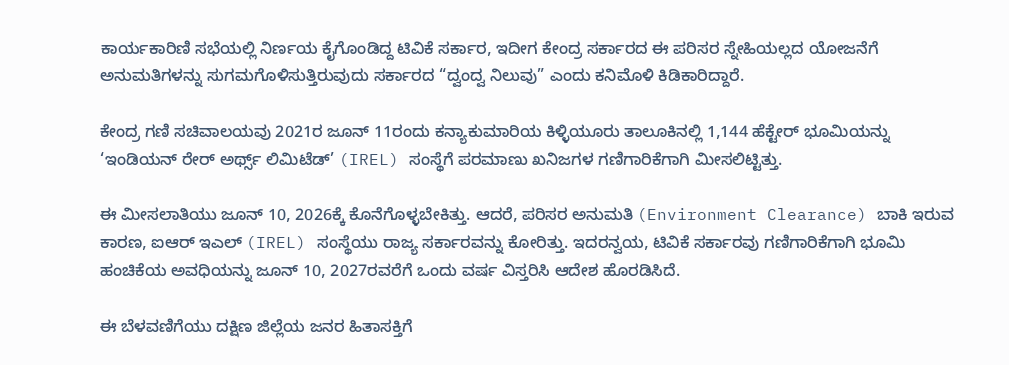ಕಾರ್ಯಕಾರಿಣಿ ಸಭೆಯಲ್ಲಿ ನಿರ್ಣಯ ಕೈಗೊಂಡಿದ್ದ ಟಿವಿಕೆ ಸರ್ಕಾರ, ಇದೀಗ ಕೇಂದ್ರ ಸರ್ಕಾರದ ಈ ಪರಿಸರ ಸ್ನೇಹಿಯಲ್ಲದ ಯೋಜನೆಗೆ ಅನುಮತಿಗಳನ್ನು ಸುಗಮಗೊಳಿಸುತ್ತಿರುವುದು ಸರ್ಕಾರದ “ದ್ವಂದ್ವ ನಿಲುವು” ಎಂದು ಕನಿಮೊಳಿ ಕಿಡಿಕಾರಿದ್ದಾರೆ.

ಕೇಂದ್ರ ಗಣಿ ಸಚಿವಾಲಯವು 2021ರ ಜೂನ್ 11ರಂದು ಕನ್ಯಾಕುಮಾರಿಯ ಕಿಳ್ಳಿಯೂರು ತಾಲೂಕಿನಲ್ಲಿ 1,144 ಹೆಕ್ಟೇರ್ ಭೂಮಿಯನ್ನು ‘ಇಂಡಿಯನ್ ರೇರ್ ಅರ್ಥ್ಸ್ ಲಿಮಿಟೆಡ್’ (IREL) ಸಂಸ್ಥೆಗೆ ಪರಮಾಣು ಖನಿಜಗಳ ಗಣಿಗಾರಿಕೆಗಾಗಿ ಮೀಸಲಿಟ್ಟಿತ್ತು.

ಈ ಮೀಸಲಾತಿಯು ಜೂನ್ 10, 2026ಕ್ಕೆ ಕೊನೆಗೊಳ್ಳಬೇಕಿತ್ತು. ಆದರೆ, ಪರಿಸರ ಅನುಮತಿ (Environment Clearance) ಬಾಕಿ ಇರುವ ಕಾರಣ, ಐಆರ್‌ ಇಎಲ್ (IREL) ಸಂಸ್ಥೆಯು ರಾಜ್ಯ ಸರ್ಕಾರವನ್ನು ಕೋರಿತ್ತು. ಇದರನ್ವಯ, ಟಿವಿಕೆ ಸರ್ಕಾರವು ಗಣಿಗಾರಿಕೆಗಾಗಿ ಭೂಮಿ ಹಂಚಿಕೆಯ ಅವಧಿಯನ್ನು ಜೂನ್ 10, 2027ರವರೆಗೆ ಒಂದು ವರ್ಷ ವಿಸ್ತರಿಸಿ ಆದೇಶ ಹೊರಡಿಸಿದೆ.

ಈ ಬೆಳವಣಿಗೆಯು ದಕ್ಷಿಣ ಜಿಲ್ಲೆಯ ಜನರ ಹಿತಾಸಕ್ತಿಗೆ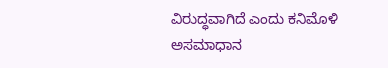ವಿರುದ್ಧವಾಗಿದೆ ಎಂದು ಕನಿಮೊಳಿ ಅಸಮಾಧಾನ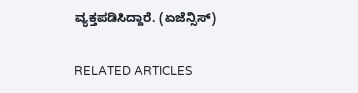ವ್ಯಕ್ತಪಡಿಸಿದ್ದಾರೆ. (ಏಜೆನ್ಸಿಸ್)

RELATED ARTICLES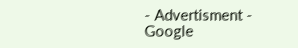- Advertisment -
Google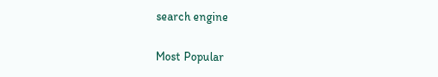search engine

Most Popular